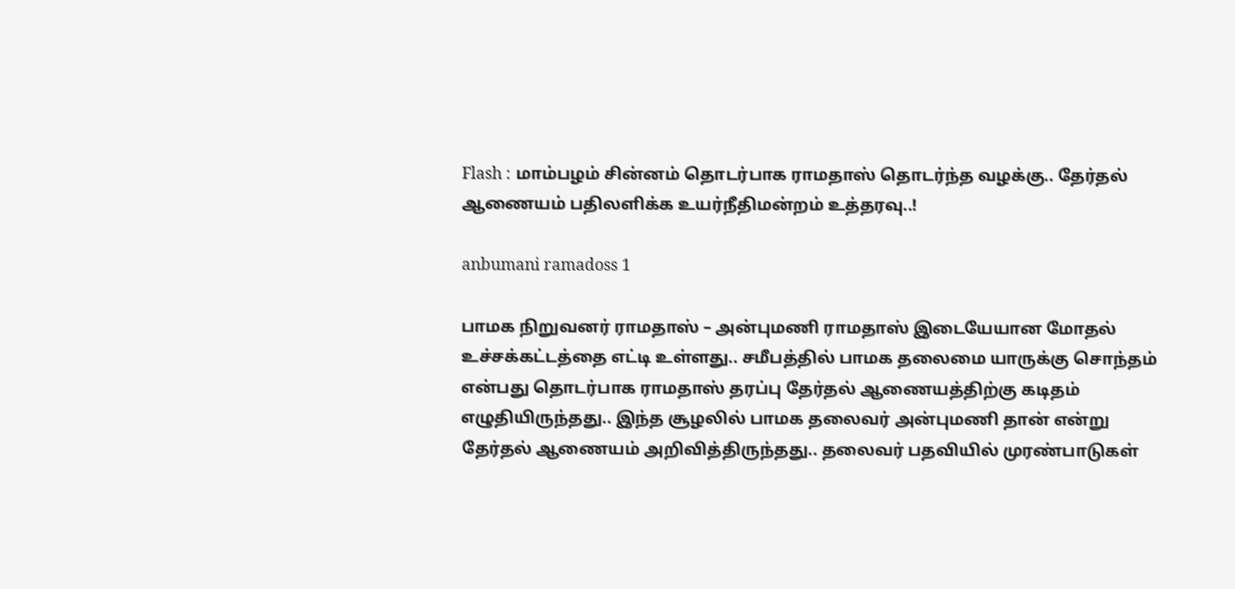Flash : மாம்பழம் சின்னம் தொடர்பாக ராமதாஸ் தொடர்ந்த வழக்கு.. தேர்தல் ஆணையம் பதிலளிக்க உயர்நீதிமன்றம் உத்தரவு..!

anbumani ramadoss 1

பாமக நிறுவனர் ராமதாஸ் – அன்புமணி ராமதாஸ் இடையேயான மோதல் உச்சக்கட்டத்தை எட்டி உள்ளது.. சமீபத்தில் பாமக தலைமை யாருக்கு சொந்தம் என்பது தொடர்பாக ராமதாஸ் தரப்பு தேர்தல் ஆணையத்திற்கு கடிதம் எழுதியிருந்தது.. இந்த சூழலில் பாமக தலைவர் அன்புமணி தான் என்று தேர்தல் ஆணையம் அறிவித்திருந்தது.. தலைவர் பதவியில் முரண்பாடுகள்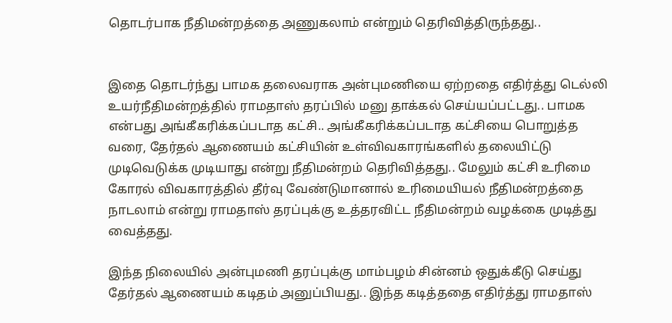தொடர்பாக நீதிமன்றத்தை அணுகலாம் என்றும் தெரிவித்திருந்தது..


இதை தொடர்ந்து பாமக தலைவராக அன்புமணியை ஏற்றதை எதிர்த்து டெல்லி உயர்நீதிமன்றத்தில் ராமதாஸ் தரப்பில் மனு தாக்கல் செய்யப்பட்டது.. பாமக என்பது அங்கீகரிக்கப்படாத கட்சி.. அங்கீகரிக்கப்படாத கட்சியை பொறுத்த வரை, தேர்தல் ஆணையம் கட்சியின் உள்விவகாரங்களில் தலையிட்டு முடிவெடுக்க முடியாது என்று நீதிமன்றம் தெரிவித்தது.. மேலும் கட்சி உரிமை கோரல் விவகாரத்தில் தீர்வு வேண்டுமானால் உரிமையியல் நீதிமன்றத்தை நாடலாம் என்று ராமதாஸ் தரப்புக்கு உத்தரவிட்ட நீதிமன்றம் வழக்கை முடித்து வைத்தது.

இந்த நிலையில் அன்புமணி தரப்புக்கு மாம்பழம் சின்னம் ஒதுக்கீடு செய்து தேர்தல் ஆணையம் கடிதம் அனுப்பியது.. இந்த கடித்ததை எதிர்த்து ராமதாஸ்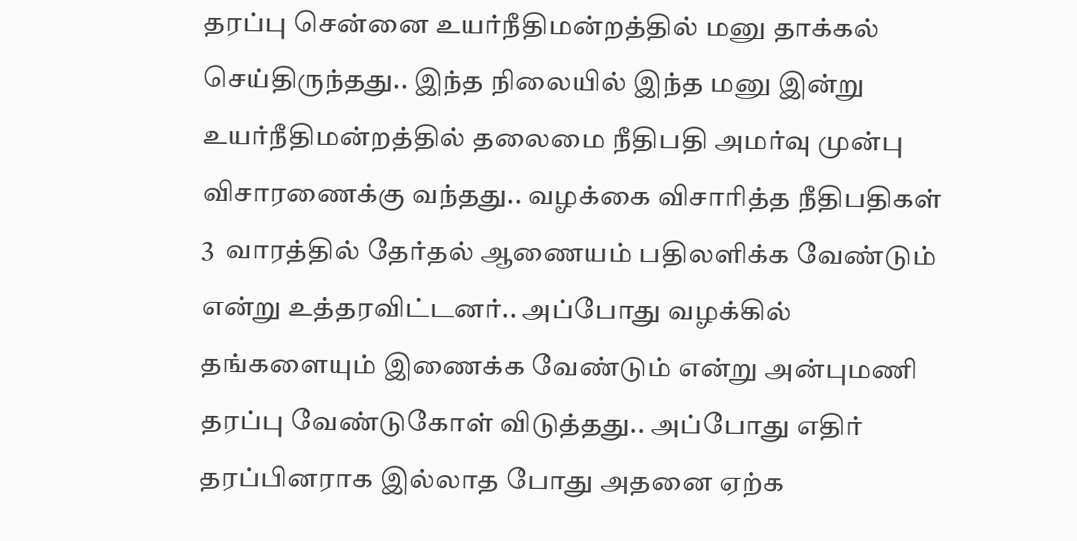தரப்பு சென்னை உயர்நீதிமன்றத்தில் மனு தாக்கல் செய்திருந்தது.. இந்த நிலையில் இந்த மனு இன்று உயர்நீதிமன்றத்தில் தலைமை நீதிபதி அமர்வு முன்பு விசாரணைக்கு வந்தது.. வழக்கை விசாரித்த நீதிபதிகள் 3  வாரத்தில் தேர்தல் ஆணையம் பதிலளிக்க வேண்டும் என்று உத்தரவிட்டனர்.. அப்போது வழக்கில் தங்களையும் இணைக்க வேண்டும் என்று அன்புமணி தரப்பு வேண்டுகோள் விடுத்தது.. அப்போது எதிர் தரப்பினராக இல்லாத போது அதனை ஏற்க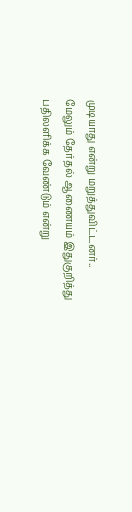முடியாது என்று மறுத்துவிட்டனர்.. மேலும் தேர்தல் ஆணையம் இதுகுறித்து பதிலளிக்க வேண்டும் என்று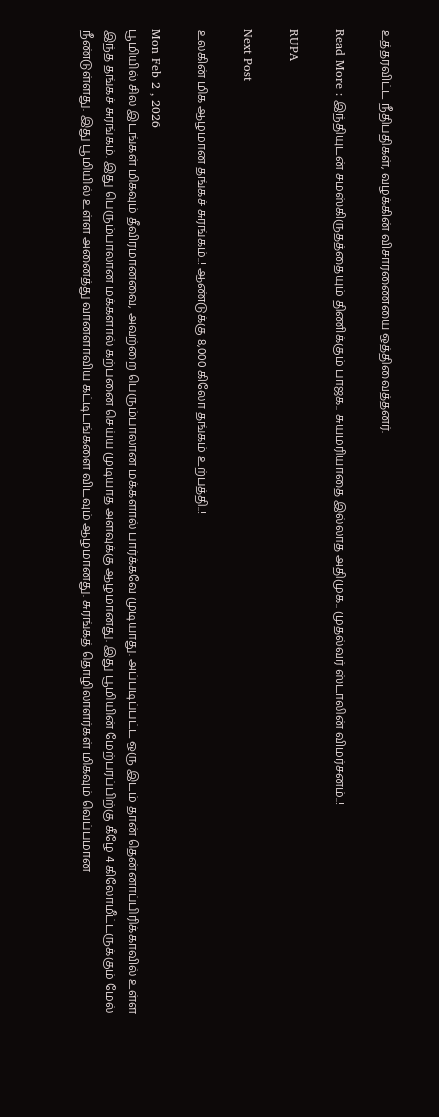உத்தரவிட்ட நீதிபதிகள், வழக்கின் விசாரணையை ஒத்திவைத்தனர்.

Read More : இந்தியுடன் சமஸ்கிருதத்தையும் திணிக்கும் பாஜக.. சுயமரியாதை இல்லாத அதிமுக.. முதல்வர் ஸ்டாலின் விமர்சனம்..!

RUPA

Next Post

உலகின் மிக ஆழமான தங்கச் சுரங்கம்..! ஆண்டுக்கு 8,000 கிலோ தங்கம் உற்பத்தி..!

Mon Feb 2 , 2026
பூமியில் சில இடங்கள் மிகவும் தீவிரமானவை, அவற்றை பெரும்பாலான மக்களால் பார்க்கவே முடியாது. அப்படிப்பட்ட ஒரு இடம் தான் தென்னாப்பிரிக்காவில் உள்ள இந்த தங்கச் சுரங்கம். இது பெரும்பாலான மக்களால் கற்பனை செய்ய முடியாத அளவுக்கு ஆழமானது. இது பூமியின் மேற்பரப்பிற்கு கீழே 4 கிலோமீட்டருக்கும் மேல் நீண்டுள்ளது. இது பூமியில் உள்ள அனைத்து வானளாவிய கட்டிடங்களை விடவும் ஆழமானது. சுரங்கத் தொழிலாளர்கள் மிகவும் வெப்பமான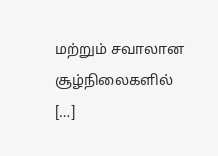மற்றும் சவாலான சூழ்நிலைகளில் […]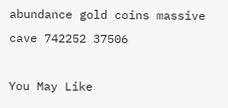abundance gold coins massive cave 742252 37506

You May Like